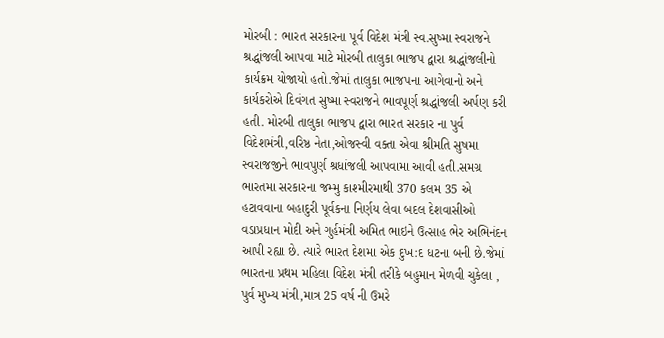મોરબી : ભારત સરકારના પૂર્વ વિદેશ મંત્રી સ્વ.સુષ્મા સ્વરાજને શ્રદ્ધાંજલી આપવા માટે મોરબી તાલુકા ભાજપ દ્વારા શ્રદ્ધાંજલીનો કાર્યક્રમ યોજાયો હતો.જેમાં તાલુકા ભાજપના આગેવાનો અને કાર્યકરોએ દિવંગત સુષ્મા સ્વરાજને ભાવપૂર્ણ શ્રદ્ધાંજલી અર્પણ કરી હતી. મોરબી તાલુકા ભાજપ દ્વારા ભારત સરકાર ના પુર્વ વિદેશમંત્રી,વરિષ્ઠ નેતા,ઓજસ્વી વક્તા એવા શ્રીમતિ સુષમા સ્વરાજજીને ભાવપુર્ણ શ્રધાંજલી આપવામા આવી હતી.સમગ્ર ભારતમા સરકારના જમ્મુ કાશ્મીરમાથી 370 કલમ 35 એ હટાવવાના બહાદુરી પૂર્વકના નિર્ણય લેવા બદલ દેશવાસીઓ વડાપ્રધાન મોદી અને ગુર્હમંત્રી અમિત ભાઇને ઉત્સાહ ભેર અભિનંદન આપી રહ્યા છે. ત્યારે ભારત દેશમા એક દુખ:દ ધટના બની છે.જેમાં ભારતના પ્રથમ મહિલા વિદેશ મંત્રી તરીકે બહુમાન મેળવી ચુકેલા , પુર્વ મુખ્ય મંત્રી,માત્ર 25 વર્ષ ની ઉમરે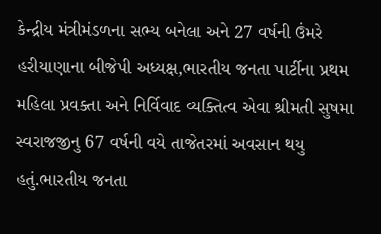કેન્દ્રીય મંત્રીમંડળના સભ્ય બનેલા અને 27 વર્ષની ઉંમરે હરીયાણાના બીજેપી અધ્યક્ષ,ભારતીય જનતા પાર્ટીના પ્રથમ મહિલા પ્રવક્તા અને નિર્વિવાદ વ્યક્તિત્વ એવા શ્રીમતી સુષમા સ્વરાજજીનુ 67 વર્ષની વયે તાજેતરમાં અવસાન થયુ હતું.ભારતીય જનતા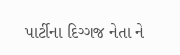પાર્ટીના દિગ્ગજ નેતા ને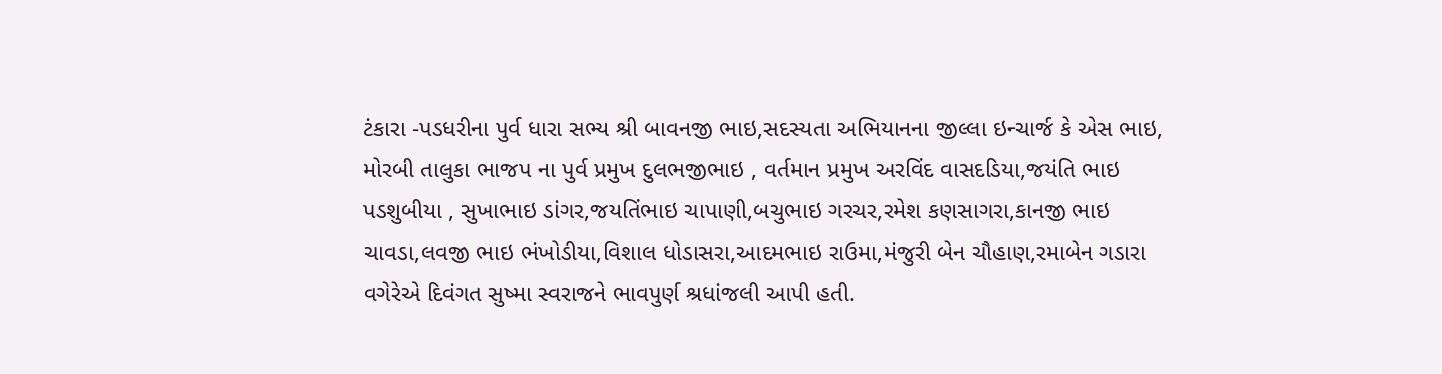ટંકારા -પડધરીના પુર્વ ધારા સભ્ય શ્રી બાવનજી ભાઇ,સદસ્યતા અભિયાનના જીલ્લા ઇન્ચાર્જ કે એસ ભાઇ, મોરબી તાલુકા ભાજપ ના પુર્વ પ્રમુખ દુલભજીભાઇ , વર્તમાન પ્રમુખ અરવિંદ વાસદડિયા,જયંતિ ભાઇ પડશુબીયા , સુખાભાઇ ડાંગર,જયતિંભાઇ ચાપાણી,બચુભાઇ ગરચર,રમેશ કણસાગરા,કાનજી ભાઇ ચાવડા,લવજી ભાઇ ભંખોડીયા,વિશાલ ધોડાસરા,આદમભાઇ રાઉમા,મંજુરી બેન ચૌહાણ,રમાબેન ગડારા વગેરેએ દિવંગત સુષ્મા સ્વરાજને ભાવપુર્ણ શ્રધાંજલી આપી હતી.